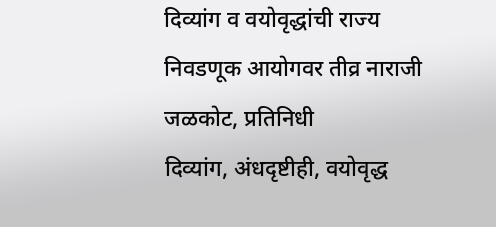दिव्यांग व वयोवृद्धांची राज्य निवडणूक आयोगवर तीव्र नाराजी
जळकोट, प्रतिनिधी
दिव्यांग, अंधदृष्टीही, वयोवृद्ध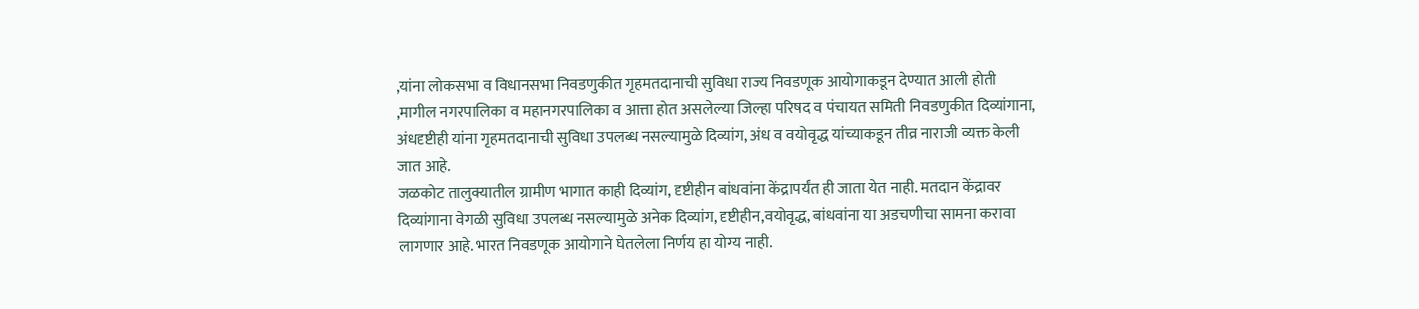,यांना लोकसभा व विधानसभा निवडणुकीत गृहमतदानाची सुविधा राज्य निवडणूक आयोगाकडून देण्यात आली होती ,मागील नगरपालिका व महानगरपालिका व आत्ता होत असलेल्या जिल्हा परिषद व पंचायत समिती निवडणुकीत दिव्यांगाना, अंधदृष्टीही यांना गृहमतदानाची सुविधा उपलब्ध नसल्यामुळे दिव्यांग, अंध व वयोवृद्ध यांच्याकडून तीव्र नाराजी व्यक्त केली जात आहे.
जळकोट तालुक्यातील ग्रामीण भागात काही दिव्यांग, दृष्टीहीन बांधवांना केंद्रापर्यंत ही जाता येत नाही. मतदान केंद्रावर दिव्यांगाना वेगळी सुविधा उपलब्ध नसल्यामुळे अनेक दिव्यांग, दृष्टीहीन,वयोवृद्ध, बांधवांना या अडचणीचा सामना करावा लागणार आहे. भारत निवडणूक आयोगाने घेतलेला निर्णय हा योग्य नाही.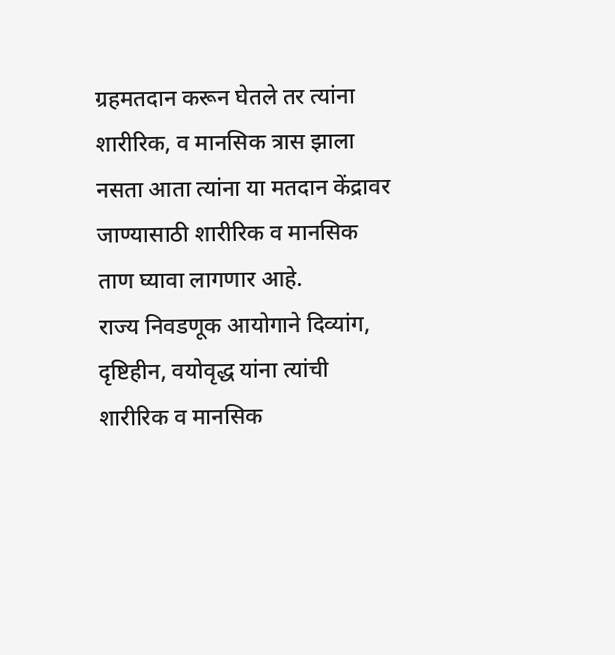ग्रहमतदान करून घेतले तर त्यांना शारीरिक, व मानसिक त्रास झाला नसता आता त्यांना या मतदान केंद्रावर जाण्यासाठी शारीरिक व मानसिक ताण घ्यावा लागणार आहे.
राज्य निवडणूक आयोगाने दिव्यांग, दृष्टिहीन, वयोवृद्ध यांना त्यांची शारीरिक व मानसिक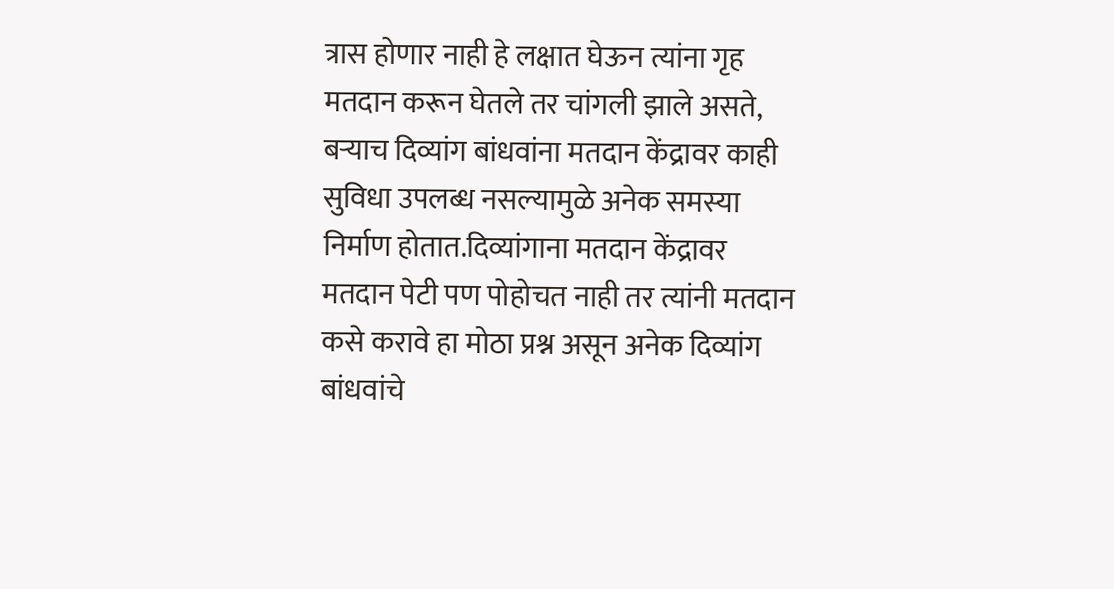त्रास होणार नाही हे लक्षात घेऊन त्यांना गृह मतदान करून घेतले तर चांगली झाले असते, बऱ्याच दिव्यांग बांधवांना मतदान केंद्रावर काही सुविधा उपलब्ध नसल्यामुळे अनेक समस्या निर्माण होतात.दिव्यांगाना मतदान केंद्रावर मतदान पेटी पण पोहोचत नाही तर त्यांनी मतदान कसे करावे हा मोठा प्रश्न असून अनेक दिव्यांग बांधवांचे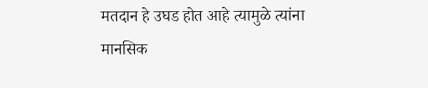मतदान हे उघड होत आहे त्यामुळे त्यांना मानसिक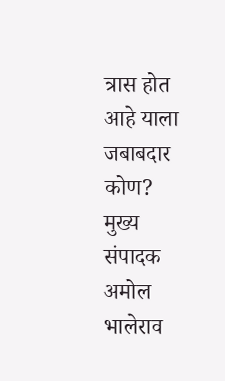त्रास होत आहे याला जबाबदार कोण?
मुख्य संपादक अमोल भालेराव